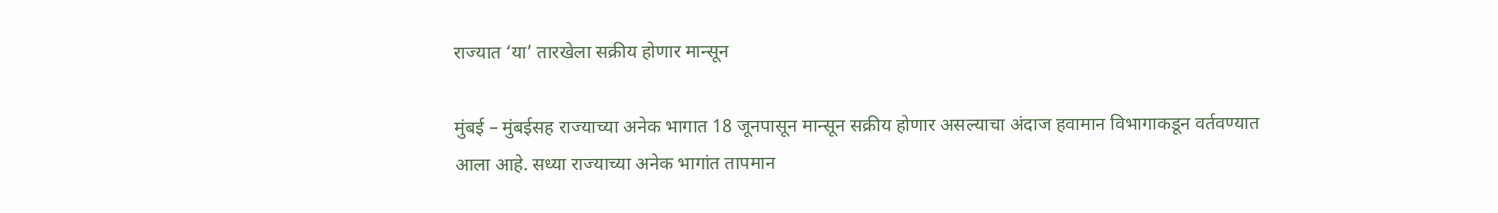राज्यात ‘या’ तारखेला सक्रीय होणार मान्सून

मुंबई – मुंबईसह राज्याच्या अनेक भागात 18 जूनपासून मान्सून सक्रीय होणार असल्याचा अंदाज हवामान विभागाकडून वर्तवण्यात आला आहे. सध्या राज्याच्या अनेक भागांत तापमान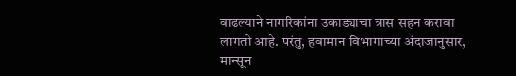वाढल्याने नागरिकांना उकाड्याचा त्रास सहन करावा लागतो आहे. परंतु, हवामान विभागाच्या अंदाजानुसार, मान्सून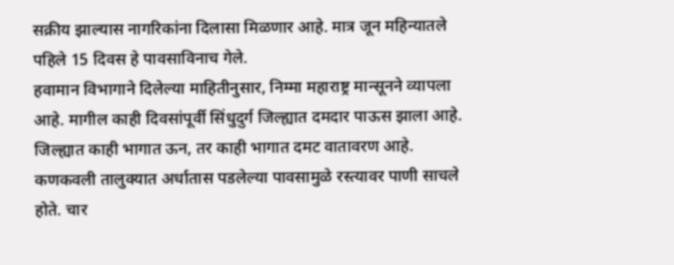सक्रीय झाल्यास नागरिकांना दिलासा मिळणार आहे. मात्र जून महिन्यातले पहिले 15 दिवस हे पावसाविनाच गेले.
हवामान विभागाने दिलेल्या माहितीनुसार, निम्मा महाराष्ट्र मान्सूनने व्यापला आहे. मागील काही दिवसांपूर्वी सिंधुदुर्ग जिल्ह्यात दमदार पाऊस झाला आहे. जिल्ह्यात काही भागात ऊन, तर काही भागात दमट वातावरण आहे. कणकवली तालुक्यात अर्धातास पडलेल्या पावसामुळे रस्त्यावर पाणी साचले होते. चार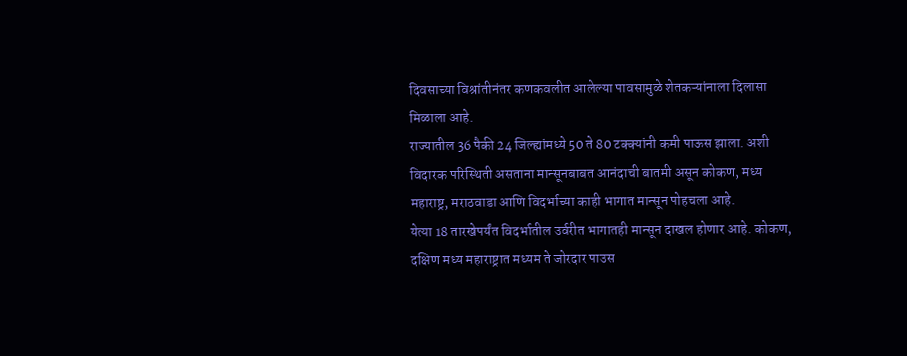दिवसाच्या विश्रांतीनंतर कणकवलीत आलेल्या पावसामुळे शेतकऱ्यांनाला दिलासा मिळाला आहे.
राज्यातील 36 पैकी 24 जिल्ह्यांमध्ये 50 ते 80 टक्क्यांनी कमी पाऊस झाला. अशी विदारक परिस्थिती असताना मान्सूनबाबत आनंदाची बातमी असून कोकण, मध्य महाराष्ट्र, मराठवाडा आणि विदर्भाच्या काही भागात मान्सून पोहचला आहे.
येत्या 18 तारखेपर्यंत विदर्भातील उर्वरीत भागातही मान्सून दाखल होणार आहे. कोकण, दक्षिण मध्य महाराष्ट्रात मध्यम ते जोरदार पाउस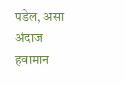पडेल, असा अंदाज हवामान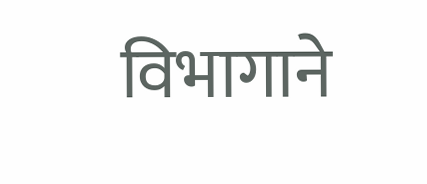विभागाने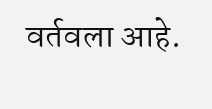वर्तवला आहे.